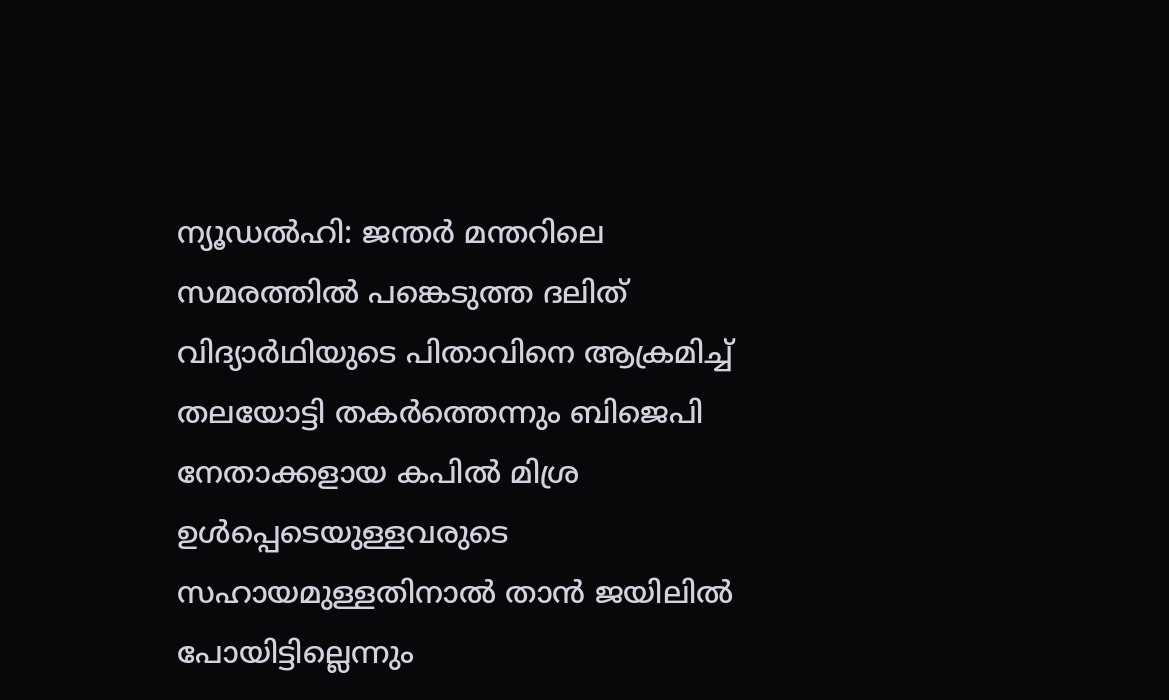ന്യൂഡല്‍ഹി: ജന്തര്‍ മന്തറിലെ സമരത്തില്‍ പങ്കെടുത്ത ദലിത് വിദ്യാര്‍ഥിയുടെ പിതാവിനെ ആക്രമിച്ച് തലയോട്ടി തകര്‍ത്തെന്നും ബിജെപി നേതാക്കളായ കപില്‍ മിശ്ര ഉള്‍പ്പെടെയുള്ളവരുടെ സഹായമുള്ളതിനാല്‍ താന്‍ ജയിലില്‍ പോയിട്ടില്ലെന്നും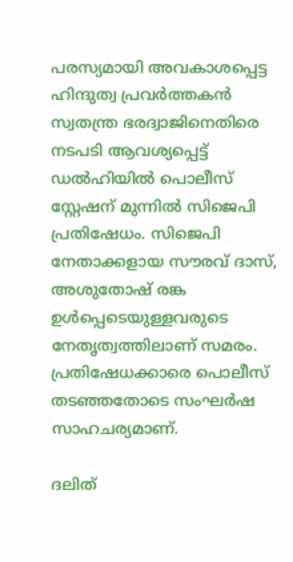പരസ്യമായി അവകാശപ്പെട്ട ഹിന്ദുത്വ പ്രവര്‍ത്തകന്‍ സ്വതന്ത്ര ഭരദ്വാജിനെതിരെ നടപടി ആവശ്യപ്പെട്ട് ഡല്‍ഹിയില്‍ പൊലീസ് സ്റ്റേഷന് മുന്നില്‍ സിജെപി പ്രതിഷേധം. സിജെപി നേതാക്കളായ സൗരവ് ദാസ്, അശുതോഷ് രങ്ക ഉള്‍പ്പെടെയുള്ളവരുടെ നേതൃത്വത്തിലാണ് സമരം. പ്രതിഷേധക്കാരെ പൊലീസ് തടഞ്ഞതോടെ സംഘര്‍ഷ സാഹചര്യമാണ്.

ദലിത്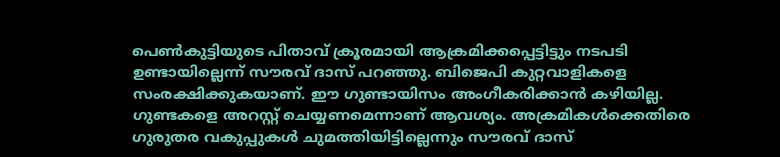പെണ്‍കുട്ടിയുടെ പിതാവ് ക്രൂരമായി ആക്രമിക്കപ്പെട്ടിട്ടും നടപടി ഉണ്ടായില്ലെന്ന് സൗരവ് ദാസ് പറഞ്ഞു. ബിജെപി കുറ്റവാളികളെ സംരക്ഷിക്കുകയാണ്. ഈ ഗുണ്ടായിസം അംഗീകരിക്കാന്‍ കഴിയില്ല. ഗുണ്ടകളെ അറസ്റ്റ് ചെയ്യണമെന്നാണ് ആവശ്യം. അക്രമികള്‍ക്കെതിരെ ഗുരുതര വകുപ്പുകള്‍ ചുമത്തിയിട്ടില്ലെന്നും സൗരവ് ദാസ്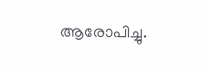ആരോപിച്ചു.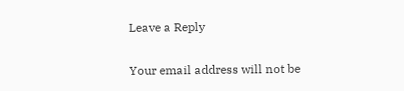Leave a Reply

Your email address will not be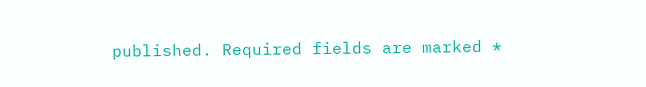published. Required fields are marked *